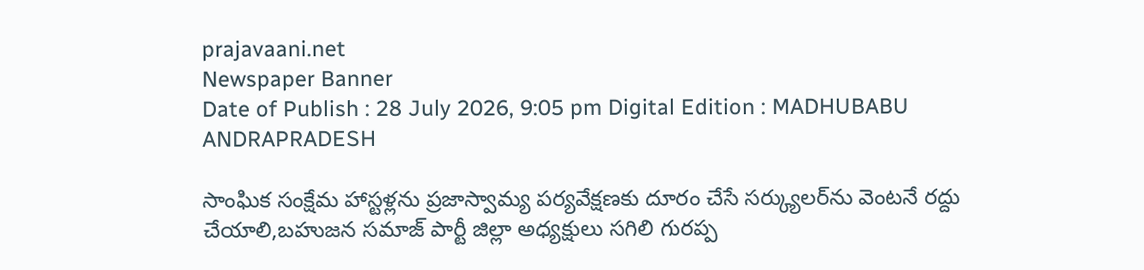prajavaani.net
Newspaper Banner
Date of Publish : 28 July 2026, 9:05 pm Digital Edition : MADHUBABU ANDRAPRADESH

సాంఘిక సంక్షేమ హాస్టళ్లను ప్రజాస్వామ్య పర్యవేక్షణకు దూరం చేసే సర్క్యులర్‌ను వెంటనే రద్దు చేయాలి,బహుజన సమాజ్ పార్టీ జిల్లా అధ్యక్షులు సగిలి గురప్ప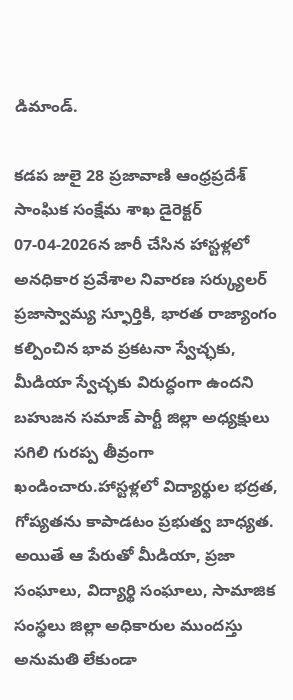డిమాండ్.

కడప జులై 28 ప్రజావాణి ఆంధ్రప్రదేశ్ సాంఘిక సంక్షేమ శాఖ డైరెక్టర్ 07-04-2026న జారీ చేసిన హాస్టళ్లలో అనధికార ప్రవేశాల నివారణ సర్క్యులర్ ప్రజాస్వామ్య స్ఫూర్తికి, భారత రాజ్యాంగం కల్పించిన భావ ప్రకటనా స్వేచ్ఛకు, మీడియా స్వేచ్ఛకు విరుద్ధంగా ఉందని బహుజన సమాజ్ పార్టీ జిల్లా అధ్యక్షులు సగిలి గురప్ప తీవ్రంగా ఖండించారు.హాస్టళ్లలో విద్యార్థుల భద్రత, గోప్యతను కాపాడటం ప్రభుత్వ బాధ్యత. అయితే ఆ పేరుతో మీడియా, ప్రజా సంఘాలు, విద్యార్థి సంఘాలు, సామాజిక సంస్థలు జిల్లా అధికారుల ముందస్తు అనుమతి లేకుండా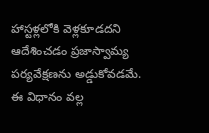హాస్టళ్లలోకి వెళ్లకూడదని ఆదేశించడం ప్రజాస్వామ్య పర్యవేక్షణను అడ్డుకోవడమే. ఈ విధానం వల్ల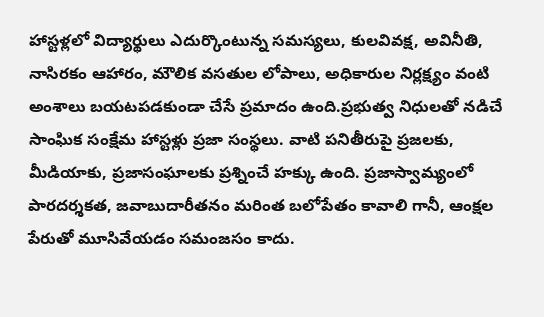హాస్టళ్లలో విద్యార్థులు ఎదుర్కొంటున్న సమస్యలు, కులవివక్ష, అవినీతి, నాసిరకం ఆహారం, మౌలిక వసతుల లోపాలు, అధికారుల నిర్లక్ష్యం వంటి అంశాలు బయటపడకుండా చేసే ప్రమాదం ఉంది.ప్రభుత్వ నిధులతో నడిచే సాంఘిక సంక్షేమ హాస్టళ్లు ప్రజా సంస్థలు. వాటి పనితీరుపై ప్రజలకు, మీడియాకు, ప్రజాసంఘాలకు ప్రశ్నించే హక్కు ఉంది. ప్రజాస్వామ్యంలో పారదర్శకత, జవాబుదారీతనం మరింత బలోపేతం కావాలి గానీ, ఆంక్షల పేరుతో మూసివేయడం సమంజసం కాదు.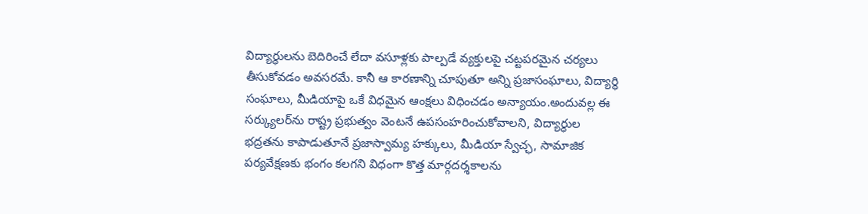విద్యార్థులను బెదిరించే లేదా వసూళ్లకు పాల్పడే వ్యక్తులపై చట్టపరమైన చర్యలు తీసుకోవడం అవసరమే. కానీ ఆ కారణాన్ని చూపుతూ అన్ని ప్రజాసంఘాలు, విద్యార్థి సంఘాలు, మీడియాపై ఒకే విధమైన ఆంక్షలు విధించడం అన్యాయం.అందువల్ల ఈ సర్క్యులర్‌ను రాష్ట్ర ప్రభుత్వం వెంటనే ఉపసంహరించుకోవాలని, విద్యార్థుల భద్రతను కాపాడుతూనే ప్రజాస్వామ్య హక్కులు, మీడియా స్వేచ్ఛ, సామాజిక పర్యవేక్షణకు భంగం కలగని విధంగా కొత్త మార్గదర్శకాలను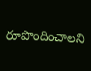రూపొందించాలని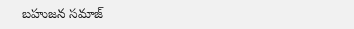బహుజన సమాజ్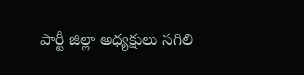పార్టీ జిల్లా అధ్యక్షులు సగిలి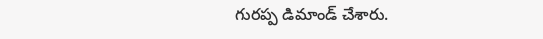గురప్ప డిమాండ్ చేశారు.